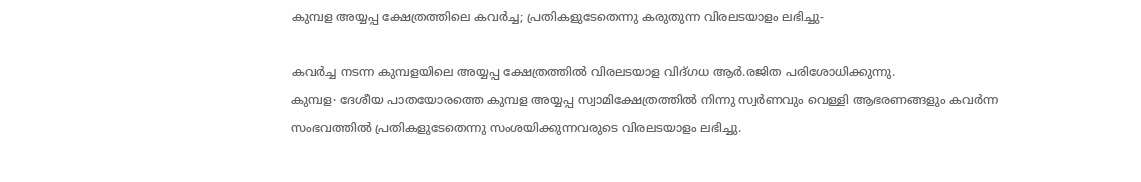കുമ്പള അയ്യപ്പ ക്ഷേത്രത്തിലെ കവർച്ച; പ്രതികളുടേതെന്നു കരുതുന്ന വിരലടയാളം ലഭിച്ചു-

കവർച്ച നടന്ന കുമ്പളയിലെ അയ്യപ്പ ക്ഷേത്രത്തിൽ വിരലടയാള വിദ്ഗധ ആർ.രജിത പരിശോധിക്കുന്നു.
കുമ്പള∙ ദേശീയ പാതയോരത്തെ കുമ്പള അയ്യപ്പ സ്വാമിക്ഷേത്രത്തിൽ നിന്നു സ്വർണവും വെള്ളി ആഭരണങ്ങളും കവർന്ന സംഭവത്തിൽ പ്രതികളുടേതെന്നു സംശയിക്കുന്നവരുടെ വിരലടയാളം ലഭിച്ചു.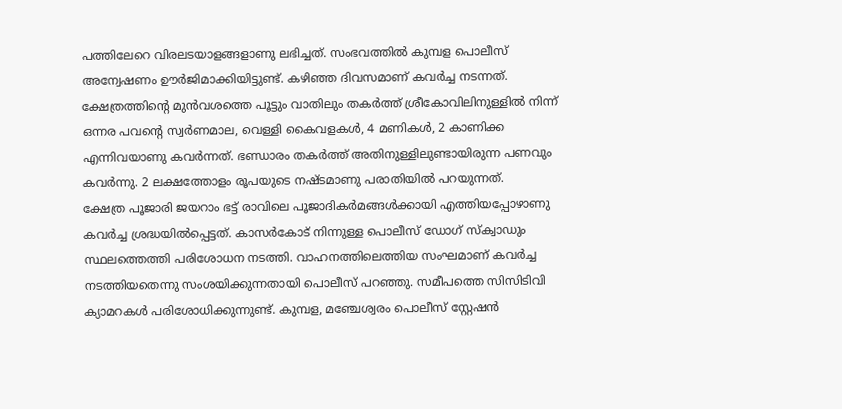പത്തിലേറെ വിരലടയാളങ്ങളാണു ലഭിച്ചത്. സംഭവത്തിൽ കുമ്പള പൊലീസ് അന്വേഷണം ഊർജിമാക്കിയിട്ടുണ്ട്. കഴിഞ്ഞ ദിവസമാണ് കവർച്ച നടന്നത്. ക്ഷേത്രത്തിന്റെ മുൻവശത്തെ പൂട്ടും വാതിലും തകർത്ത് ശ്രീകോവിലിനുള്ളിൽ നിന്ന് ഒന്നര പവന്റെ സ്വർണമാല, വെള്ളി കൈവളകൾ, 4 മണികൾ, 2 കാണിക്ക എന്നിവയാണു കവർന്നത്. ഭണ്ഡാരം തകർത്ത് അതിനുള്ളിലുണ്ടായിരുന്ന പണവും കവർന്നു. 2 ലക്ഷത്തോളം രൂപയുടെ നഷ്ടമാണു പരാതിയിൽ പറയുന്നത്.
ക്ഷേത്ര പൂജാരി ജയറാം ഭട്ട് രാവിലെ പൂജാദികർമങ്ങൾക്കായി എത്തിയപ്പോഴാണു കവർച്ച ശ്രദ്ധയിൽപ്പെട്ടത്. കാസർകോട് നിന്നുള്ള പൊലീസ് ഡോഗ് സ്ക്വാഡും സ്ഥലത്തെത്തി പരിശോധന നടത്തി. വാഹനത്തിലെത്തിയ സംഘമാണ് കവർച്ച നടത്തിയതെന്നു സംശയിക്കുന്നതായി പൊലീസ് പറഞ്ഞു. സമീപത്തെ സിസിടിവി ക്യാമറകൾ പരിശോധിക്കുന്നുണ്ട്. കുമ്പള, മഞ്ചേശ്വരം പൊലീസ് സ്റ്റേഷൻ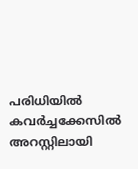പരിധിയിൽ കവർച്ചക്കേസിൽ അറസ്റ്റിലായി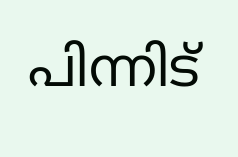പിന്നിട്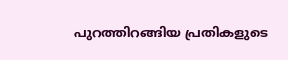പുറത്തിറങ്ങിയ പ്രതികളുടെ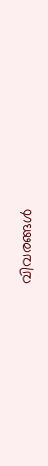വിവരങ്ങൾ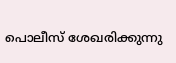പൊലീസ് ശേഖരിക്കുന്നു